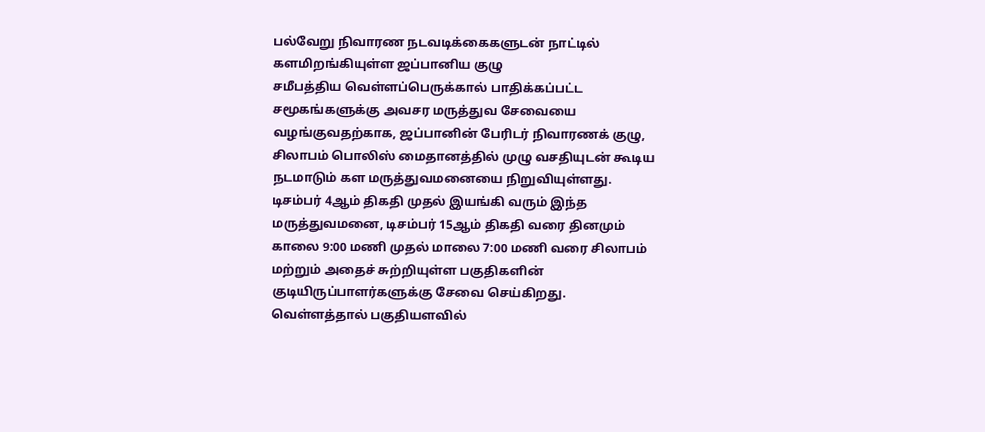பல்வேறு நிவாரண நடவடிக்கைகளுடன் நாட்டில் களமிறங்கியுள்ள ஜப்பானிய குழு
சமீபத்திய வெள்ளப்பெருக்கால் பாதிக்கப்பட்ட சமூகங்களுக்கு அவசர மருத்துவ சேவையை வழங்குவதற்காக, ஜப்பானின் பேரிடர் நிவாரணக் குழு, சிலாபம் பொலிஸ் மைதானத்தில் முழு வசதியுடன் கூடிய நடமாடும் கள மருத்துவமனையை நிறுவியுள்ளது.
டிசம்பர் 4ஆம் திகதி முதல் இயங்கி வரும் இந்த மருத்துவமனை, டிசம்பர் 15ஆம் திகதி வரை தினமும் காலை 9:00 மணி முதல் மாலை 7:00 மணி வரை சிலாபம் மற்றும் அதைச் சுற்றியுள்ள பகுதிகளின் குடியிருப்பாளர்களுக்கு சேவை செய்கிறது.
வெள்ளத்தால் பகுதியளவில்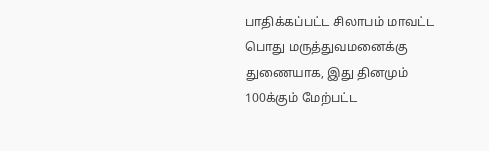பாதிக்கப்பட்ட சிலாபம் மாவட்ட பொது மருத்துவமனைக்கு துணையாக, இது தினமும் 100க்கும் மேற்பட்ட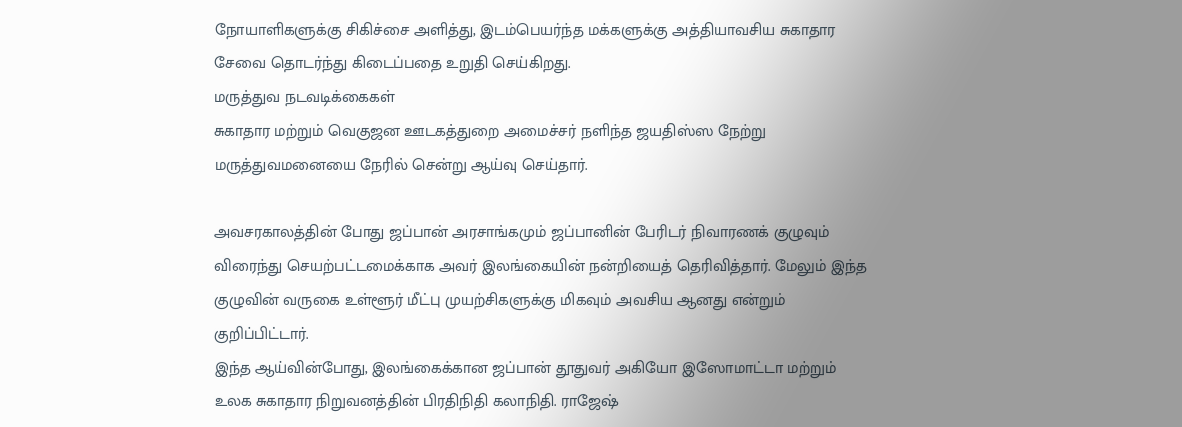நோயாளிகளுக்கு சிகிச்சை அளித்து, இடம்பெயர்ந்த மக்களுக்கு அத்தியாவசிய சுகாதார சேவை தொடர்ந்து கிடைப்பதை உறுதி செய்கிறது.
மருத்துவ நடவடிக்கைகள்
சுகாதார மற்றும் வெகுஜன ஊடகத்துறை அமைச்சர் நளிந்த ஜயதிஸ்ஸ நேற்று மருத்துவமனையை நேரில் சென்று ஆய்வு செய்தார்.

அவசரகாலத்தின் போது ஜப்பான் அரசாங்கமும் ஜப்பானின் பேரிடர் நிவாரணக் குழுவும் விரைந்து செயற்பட்டமைக்காக அவர் இலங்கையின் நன்றியைத் தெரிவித்தார். மேலும் இந்த குழுவின் வருகை உள்ளூர் மீட்பு முயற்சிகளுக்கு மிகவும் அவசிய ஆனது என்றும் குறிப்பிட்டார்.
இந்த ஆய்வின்போது, இலங்கைக்கான ஜப்பான் தூதுவர் அகியோ இஸோமாட்டா மற்றும் உலக சுகாதார நிறுவனத்தின் பிரதிநிதி கலாநிதி. ராஜேஷ்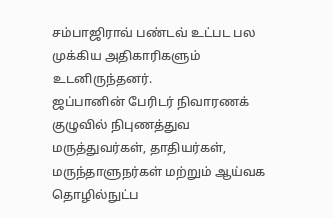சம்பாஜிராவ் பண்டவ் உட்பட பல முக்கிய அதிகாரிகளும் உடனிருந்தனர்.
ஜப்பானின் பேரிடர் நிவாரணக் குழுவில் நிபுணத்துவ மருத்துவர்கள், தாதியர்கள், மருந்தாளுநர்கள் மற்றும் ஆய்வக தொழில்நுட்ப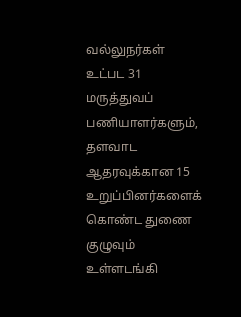வல்லுநர்கள் உட்பட 31 மருத்துவப் பணியாளர்களும், தளவாட ஆதரவுக்கான 15 உறுப்பினர்களைக் கொண்ட துணை குழுவும் உள்ளடங்கி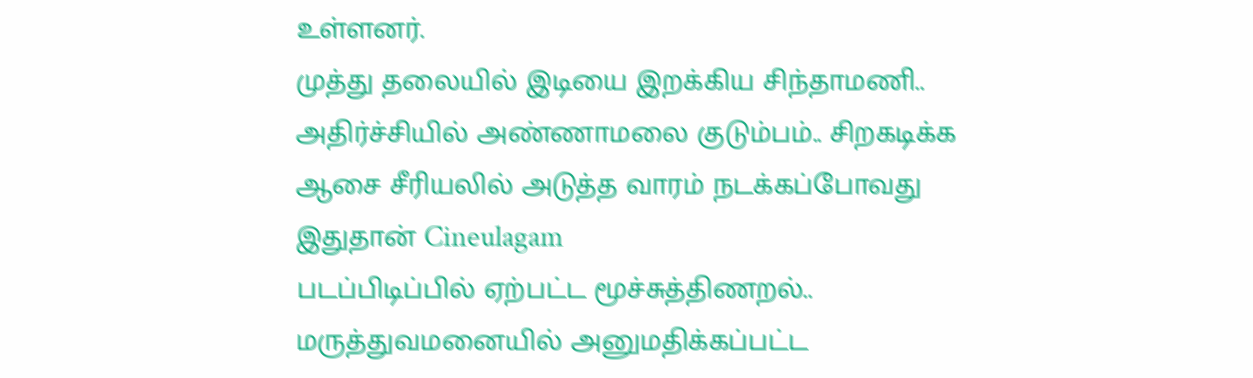உள்ளனர்.
முத்து தலையில் இடியை இறக்கிய சிந்தாமணி.. அதிர்ச்சியில் அண்ணாமலை குடும்பம்.. சிறகடிக்க ஆசை சீரியலில் அடுத்த வாரம் நடக்கப்போவது இதுதான் Cineulagam
படப்பிடிப்பில் ஏற்பட்ட மூச்சுத்திணறல்.. மருத்துவமனையில் அனுமதிக்கப்பட்ட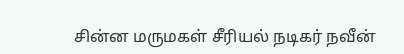சின்ன மருமகள் சீரியல் நடிகர் நவீன்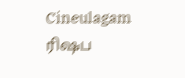Cineulagam
ரிஷப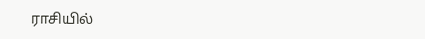ராசியில்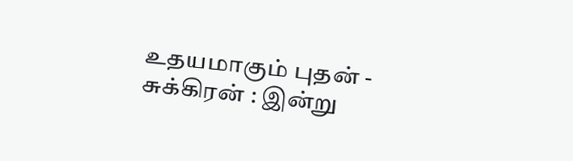உதயமாகும் புதன் - சுக்கிரன் : இன்று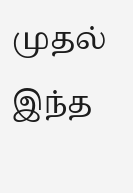முதல் இந்த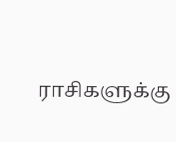ராசிகளுக்கு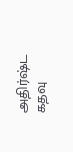அதிர்ஷ்ட கதவு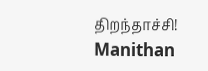திறந்தாச்சி! Manithan